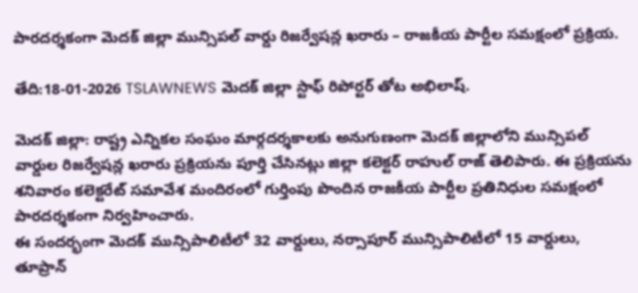పారదర్శకంగా మెదక్ జిల్లా మున్సిపల్ వార్డు రిజర్వేషన్ల ఖరారు – రాజకీయ పార్టీల సమక్షంలో ప్రక్రియ.

తేది:18-01-2026 TSLAWNEWS మెదక్ జిల్లా స్టాఫ్ రిపోర్టర్ తోట అభిలాష్.

మెదక్ జిల్లా: రాష్ట్ర ఎన్నికల సంఘం మార్గదర్శకాలకు అనుగుణంగా మెదక్ జిల్లాలోని మున్సిపల్ వార్డుల రిజర్వేషన్ల ఖరారు ప్రక్రియను పూర్తి చేసినట్లు జిల్లా కలెక్టర్ రాహుల్ రాజ్ తెలిపారు. ఈ ప్రక్రియను శనివారం కలెక్టరేట్ సమావేశ మందిరంలో గుర్తింపు పొందిన రాజకీయ పార్టీల ప్రతినిధుల సమక్షంలో పారదర్శకంగా నిర్వహించారు.
ఈ సందర్భంగా మెదక్ మున్సిపాలిటీలో 32 వార్డులు, నర్సాపూర్ మున్సిపాలిటీలో 15 వార్డులు, తూప్రాన్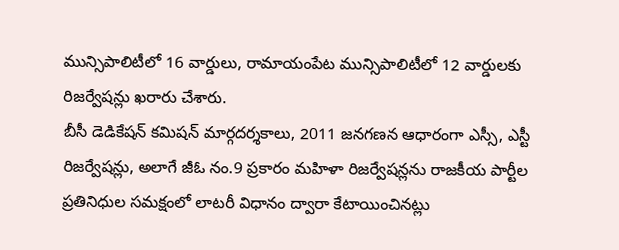మున్సిపాలిటీలో 16 వార్డులు, రామాయంపేట మున్సిపాలిటీలో 12 వార్డులకు రిజర్వేషన్లు ఖరారు చేశారు.
బీసీ డెడికేషన్ కమిషన్ మార్గదర్శకాలు, 2011 జనగణన ఆధారంగా ఎస్సీ, ఎస్టీ రిజర్వేషన్లు, అలాగే జీఓ నం.9 ప్రకారం మహిళా రిజర్వేషన్లను రాజకీయ పార్టీల ప్రతినిధుల సమక్షంలో లాటరీ విధానం ద్వారా కేటాయించినట్లు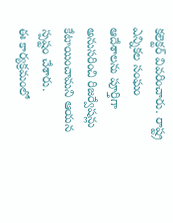కలెక్టర్ వివరించారు. రాష్ట్ర ఎన్నికల సంఘం ఆదేశాలను పూర్తిగా అనుసరించి రిజర్వేషన్లు కేటాయించామని ఆయన స్పష్టం చేశారు.
ఈ కార్యక్రమంలో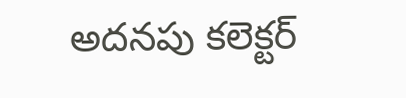అదనపు కలెక్టర్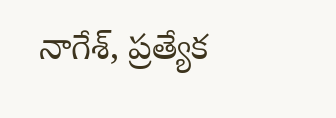నాగేశ్, ప్రత్యేక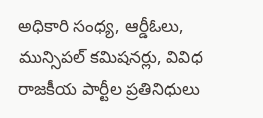అధికారి సంధ్య, ఆర్డీఓలు, మున్సిపల్ కమిషనర్లు, వివిధ రాజకీయ పార్టీల ప్రతినిధులు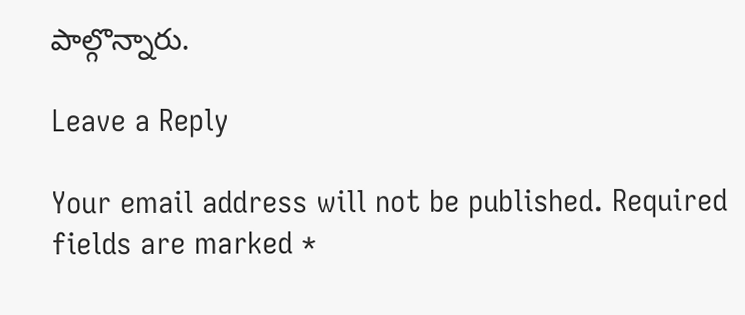పాల్గొన్నారు.

Leave a Reply

Your email address will not be published. Required fields are marked *